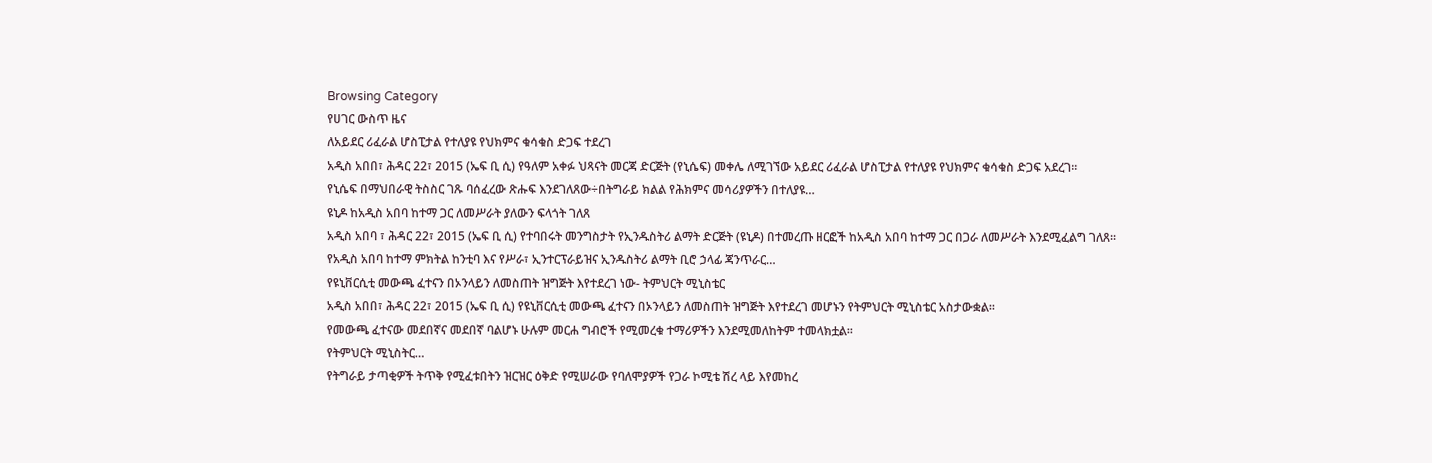Browsing Category
የሀገር ውስጥ ዜና
ለአይደር ሪፈራል ሆስፒታል የተለያዩ የህክምና ቁሳቁስ ድጋፍ ተደረገ
አዲስ አበበ፣ ሕዳር 22፣ 2015 (ኤፍ ቢ ሲ) የዓለም አቀፉ ህጻናት መርጃ ድርጅት (የኒሴፍ) መቀሌ ለሚገኘው አይደር ሪፈራል ሆስፒታል የተለያዩ የህክምና ቁሳቁስ ድጋፍ አደረገ፡፡
የኒሴፍ በማህበራዊ ትስስር ገጹ ባሰፈረው ጽሑፍ እንደገለጸው÷በትግራይ ክልል የሕክምና መሳሪያዎችን በተለያዩ…
ዩኒዶ ከአዲስ አበባ ከተማ ጋር ለመሥራት ያለውን ፍላጎት ገለጸ
አዲስ አበባ ፣ ሕዳር 22፣ 2015 (ኤፍ ቢ ሲ) የተባበሩት መንግስታት የኢንዱስትሪ ልማት ድርጅት (ዩኒዶ) በተመረጡ ዘርፎች ከአዲስ አበባ ከተማ ጋር በጋራ ለመሥራት እንደሚፈልግ ገለጸ፡፡
የአዲስ አበባ ከተማ ምክትል ከንቲባ እና የሥራ፣ ኢንተርፕራይዝና ኢንዱስትሪ ልማት ቢሮ ኃላፊ ጃንጥራር…
የዩኒቨርሲቲ መውጫ ፈተናን በኦንላይን ለመስጠት ዝግጅት እየተደረገ ነው- ትምህርት ሚኒስቴር
አዲስ አበበ፣ ሕዳር 22፣ 2015 (ኤፍ ቢ ሲ) የዩኒቨርሲቲ መውጫ ፈተናን በኦንላይን ለመስጠት ዝግጅት እየተደረገ መሆኑን የትምህርት ሚኒስቴር አስታውቋል፡፡
የመውጫ ፈተናው መደበኛና መደበኛ ባልሆኑ ሁሉም መርሐ ግብሮች የሚመረቁ ተማሪዎችን እንደሚመለከትም ተመላክቷል፡፡
የትምህርት ሚኒስትር…
የትግራይ ታጣቂዎች ትጥቅ የሚፈቱበትን ዝርዝር ዕቅድ የሚሠራው የባለሞያዎች የጋራ ኮሚቴ ሽረ ላይ እየመከረ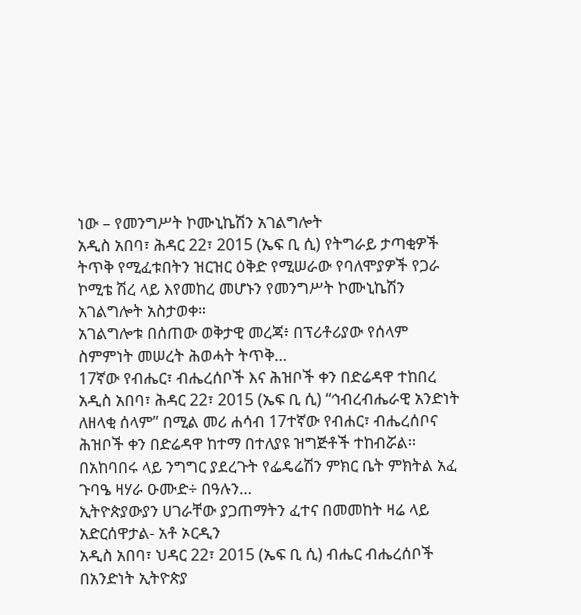ነው – የመንግሥት ኮሙኒኬሽን አገልግሎት
አዲስ አበባ፣ ሕዳር 22፣ 2015 (ኤፍ ቢ ሲ) የትግራይ ታጣቂዎች ትጥቅ የሚፈቱበትን ዝርዝር ዕቅድ የሚሠራው የባለሞያዎች የጋራ ኮሚቴ ሽረ ላይ እየመከረ መሆኑን የመንግሥት ኮሙኒኬሽን አገልግሎት አስታወቀ።
አገልግሎቱ በሰጠው ወቅታዊ መረጃ፥ በፕሪቶሪያው የሰላም ስምምነት መሠረት ሕወሓት ትጥቅ…
17ኛው የብሔር፣ ብሔረሰቦች እና ሕዝቦች ቀን በድሬዳዋ ተከበረ
አዲስ አበባ፣ ሕዳር 22፣ 2015 (ኤፍ ቢ ሲ) “ኅብረብሔራዊ አንድነት ለዘላቂ ሰላም” በሚል መሪ ሐሳብ 17ተኛው የብሐር፣ ብሔረሰቦና ሕዝቦች ቀን በድሬዳዋ ከተማ በተለያዩ ዝግጅቶች ተከብሯል፡፡
በአከባበሩ ላይ ንግግር ያደረጉት የፌዴሬሽን ምክር ቤት ምክትል አፈ ጉባዔ ዛሃራ ዑሙድ÷ በዓሉን…
ኢትዮጵያውያን ሀገራቸው ያጋጠማትን ፈተና በመመከት ዛሬ ላይ አድርሰዋታል- አቶ ኦርዲን
አዲስ አበባ፣ ህዳር 22፣ 2015 (ኤፍ ቢ ሲ) ብሔር ብሔረሰቦች በአንድነት ኢትዮጵያ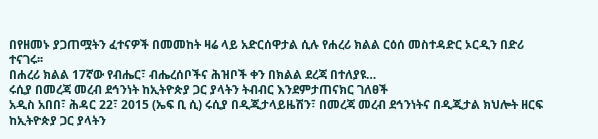በየዘመኑ ያጋጠሟትን ፈተናዎች በመመከት ዛሬ ላይ አድርሰዋታል ሲሉ የሐረሪ ክልል ርዕሰ መስተዳድር ኦርዲን በድሪ ተናገሩ፡፡
በሐረሪ ክልል 17ኛው የብሔር፣ ብሔረሰቦችና ሕዝቦች ቀን በክልል ደረጃ በተለያዩ…
ሩሲያ በመረጃ መረብ ደኅንነት ከኢትዮጵያ ጋር ያላትን ትብብር እንደምታጠናክር ገለፀች
አዲስ አበበ፣ ሕዳር 22፣ 2015 (ኤፍ ቢ ሲ) ሩሲያ በዲጂታላይዜሽን፣ በመረጃ መረብ ደኅንነትና በዲጂታል ክህሎት ዘርፍ ከኢትዮጵያ ጋር ያላትን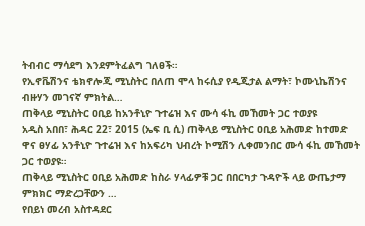ትብብር ማሳደግ እንደምትፈልግ ገለፀች።
የኢኖቬሽንና ቴክኖሎጂ ሚኒስትር በለጠ ሞላ ከሩሲያ የዲጂታል ልማት፣ ኮሙኒኬሽንና ብዙሃን መገናኛ ምክትል…
ጠቅላይ ሚኒስትር ዐቢይ ከአንቶኒዮ ጉተሬዝ እና ሙሳ ፋኪ መኸመት ጋር ተወያዩ
አዲስ አበበ፣ ሕዳር 22፣ 2015 (ኤፍ ቢ ሲ) ጠቅላይ ሚኒስትር ዐቢይ አሕመድ ከተመድ ዋና ፀሃፊ አንቶኒዮ ጉተሬዝ እና ከአፍሪካ ህብረት ኮሚሽን ሊቀመንበር ሙሳ ፋኪ መኸመት ጋር ተወያዩ።
ጠቅላይ ሚኒስትር ዐቢይ አሕመድ ከስራ ሃላፊዎቹ ጋር በበርካታ ጉዳዮች ላይ ውጤታማ ምክክር ማድረጋቸውን …
የበይነ መረብ አስተዳደር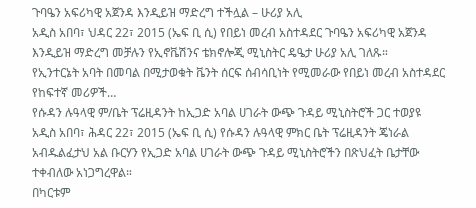ጉባዔን አፍሪካዊ አጀንዳ እንዲይዝ ማድረግ ተችሏል – ሁሪያ አሊ
አዲስ አበባ፣ ህዳር 22፣ 2015 (ኤፍ ቢ ሲ) የበይነ መረብ አስተዳደር ጉባዔን አፍሪካዊ አጀንዳ እንዲይዝ ማድረግ መቻሉን የኢኖቬሽንና ቴክኖሎጂ ሚኒስትር ዴዔታ ሁሪያ አሊ ገለጹ።
የኢንተርኔት አባት በመባል በሚታወቁት ቬንት ሰርፍ ሰብሳቢነት የሚመራው የበይነ መረብ አስተዳደር የከፍተኛ መሪዎች…
የሱዳን ሉዓላዊ ም/ቤት ፕሬዚዳንት ከኢጋድ አባል ሀገራት ውጭ ጉዳይ ሚኒስትሮች ጋር ተወያዩ
አዲስ አበባ፣ ሕዳር 22፣ 2015 (ኤፍ ቢ ሲ) የሱዳን ሉዓላዊ ምክር ቤት ፕሬዚዳንት ጄነራል አብዱልፈታህ አል ቡርሃን የኢጋድ አባል ሀገራት ውጭ ጉዳይ ሚኒስትሮችን በጽህፈት ቤታቸው ተቀብለው አነጋግረዋል።
በካርቱም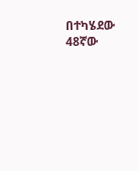በተካሄደው 48ኛው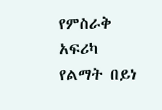የምስራቅ አፍሪካ የልማት በይነ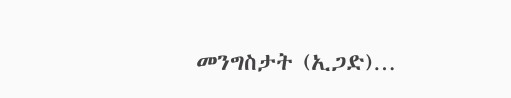መንግስታት (ኢጋድ)…